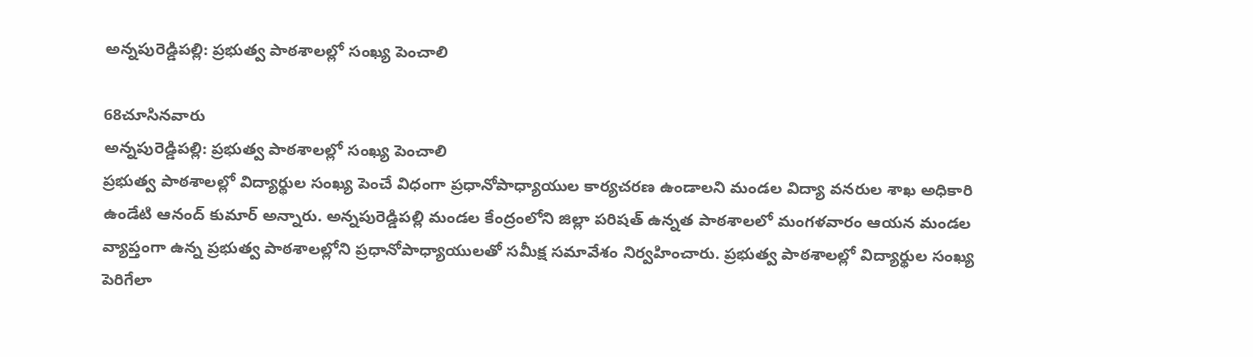అన్నపురెడ్డిపల్లి: ప్రభుత్వ పాఠశాలల్లో సంఖ్య పెంచాలి

68చూసినవారు
అన్నపురెడ్డిపల్లి: ప్రభుత్వ పాఠశాలల్లో సంఖ్య పెంచాలి
ప్రభుత్వ పాఠశాలల్లో విద్యార్థుల సంఖ్య పెంచే విధంగా ప్రధానోపాధ్యాయుల కార్యచరణ ఉండాలని మండల విద్యా వనరుల శాఖ అధికారి ఉండేటి ఆనంద్ కుమార్ అన్నారు. అన్నపురెడ్డిపల్లి మండల కేంద్రంలోని జిల్లా పరిషత్ ఉన్నత పాఠశాలలో మంగళవారం ఆయన మండల వ్యాప్తంగా ఉన్న ప్రభుత్వ పాఠశాలల్లోని ప్రధానోపాధ్యాయులతో సమీక్ష సమావేశం నిర్వహించారు. ప్రభుత్వ పాఠశాలల్లో విద్యార్థుల సంఖ్య పెరిగేలా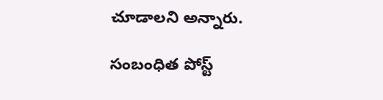చూడాలని అన్నారు.

సంబంధిత పోస్ట్